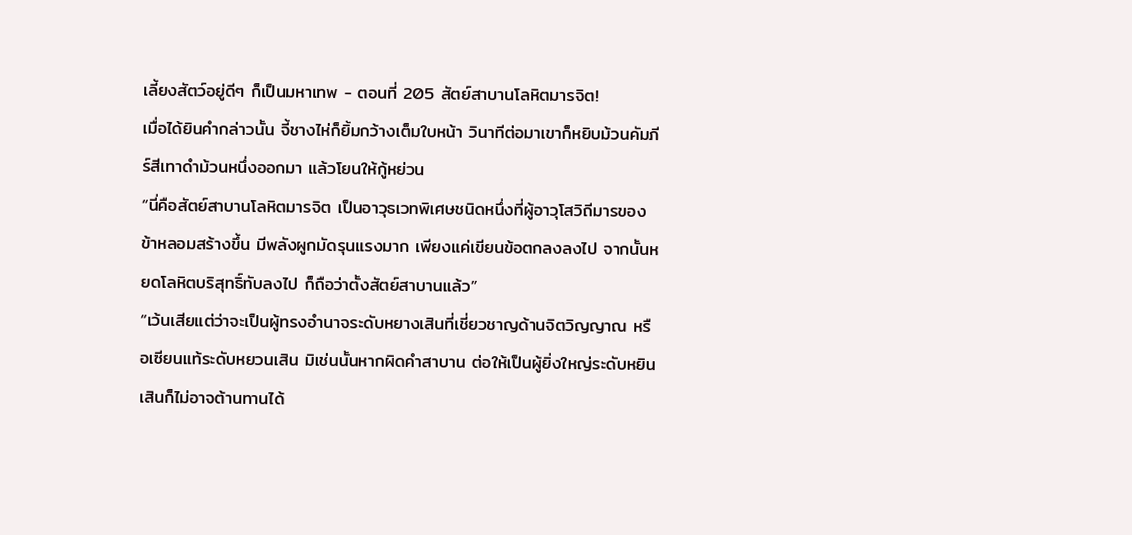เลี้ยงสัตว์อยู่ดีๆ ก็เป็นมหาเทพ - ตอนที่ 205 สัตย์สาบานโลหิตมารจิต!
เมื่อได้ยินคำกล่าวนั้น จี้ชางไห่ก็ยิ้มกว้างเต็มใบหน้า วินาทีต่อมาเขาก็หยิบม้วนคัมภีร์สีเทาดำม้วนหนึ่งออกมา แล้วโยนให้กู้หย่วน
“นี่คือสัตย์สาบานโลหิตมารจิต เป็นอาวุธเวทพิเศษชนิดหนึ่งที่ผู้อาวุโสวิถีมารของข้าหลอมสร้างขึ้น มีพลังผูกมัดรุนแรงมาก เพียงแค่เขียนข้อตกลงลงไป จากนั้นหยดโลหิตบริสุทธิ์ทับลงไป ก็ถือว่าตั้งสัตย์สาบานแล้ว”
“เว้นเสียแต่ว่าจะเป็นผู้ทรงอำนาจระดับหยางเสินที่เชี่ยวชาญด้านจิตวิญญาณ หรือเซียนแท้ระดับหยวนเสิน มิเช่นนั้นหากผิดคำสาบาน ต่อให้เป็นผู้ยิ่งใหญ่ระดับหยินเสินก็ไม่อาจต้านทานได้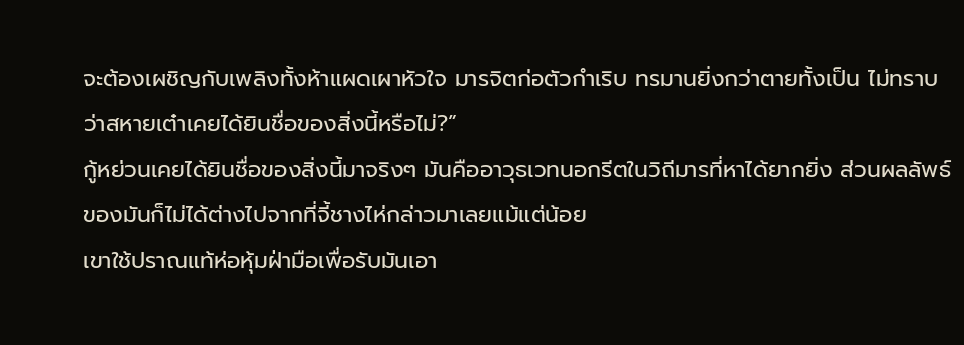จะต้องเผชิญกับเพลิงทั้งห้าแผดเผาหัวใจ มารจิตก่อตัวกำเริบ ทรมานยิ่งกว่าตายทั้งเป็น ไม่ทราบว่าสหายเต๋าเคยได้ยินชื่อของสิ่งนี้หรือไม่?”
กู้หย่วนเคยได้ยินชื่อของสิ่งนี้มาจริงๆ มันคืออาวุธเวทนอกรีตในวิถีมารที่หาได้ยากยิ่ง ส่วนผลลัพธ์ของมันก็ไม่ได้ต่างไปจากที่จี้ชางไห่กล่าวมาเลยแม้แต่น้อย
เขาใช้ปราณแท้ห่อหุ้มฝ่ามือเพื่อรับมันเอา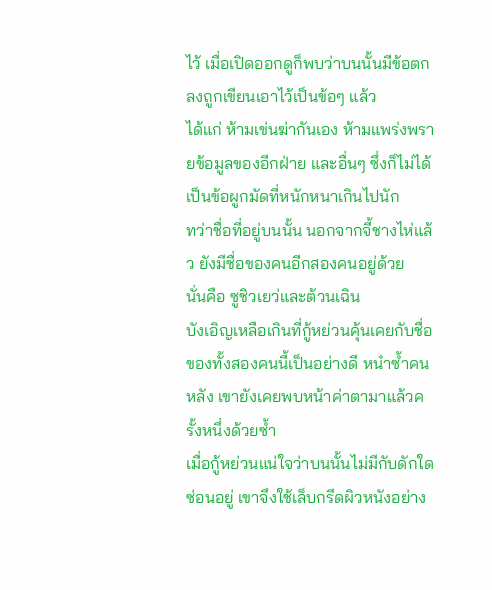ไว้ เมื่อเปิดออกดูก็พบว่าบนนั้นมีข้อตกลงถูกเขียนเอาไว้เป็นข้อๆ แล้ว
ได้แก่ ห้ามเข่นฆ่ากันเอง ห้ามแพร่งพรายข้อมูลของอีกฝ่าย และอื่นๆ ซึ่งก็ไม่ได้เป็นข้อผูกมัดที่หนักหนาเกินไปนัก
ทว่าชื่อที่อยู่บนนั้น นอกจากจี้ชางไห่แล้ว ยังมีชื่อของคนอีกสองคนอยู่ด้วย
นั่นคือ ซูชิวเยว่และต้วนเฉิน
บังเอิญเหลือเกินที่กู้หย่วนคุ้นเคยกับชื่อของทั้งสองคนนี้เป็นอย่างดี หนำซ้ำคนหลัง เขายังเคยพบหน้าค่าตามาแล้วครั้งหนึ่งด้วยซ้ำ
เมื่อกู้หย่วนแน่ใจว่าบนนั้นไม่มีกับดักใดซ่อนอยู่ เขาจึงใช้เล็บกรีดผิวหนังอย่าง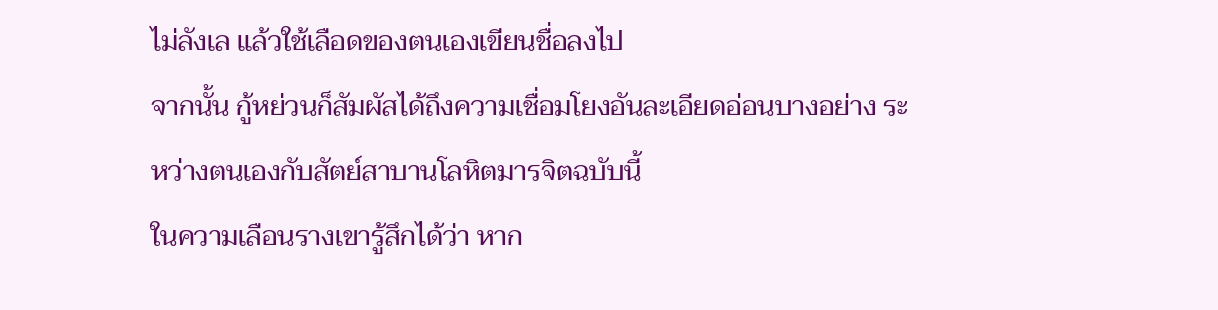ไม่ลังเล แล้วใช้เลือดของตนเองเขียนชื่อลงไป
จากนั้น กู้หย่วนก็สัมผัสได้ถึงความเชื่อมโยงอันละเอียดอ่อนบางอย่าง ระหว่างตนเองกับสัตย์สาบานโลหิตมารจิตฉบับนี้
ในความเลือนรางเขารู้สึกได้ว่า หาก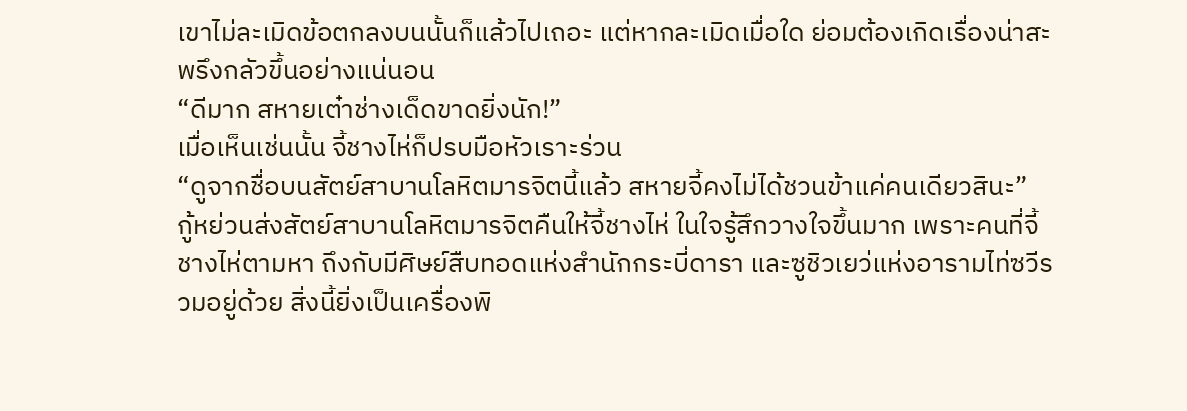เขาไม่ละเมิดข้อตกลงบนนั้นก็แล้วไปเถอะ แต่หากละเมิดเมื่อใด ย่อมต้องเกิดเรื่องน่าสะพรึงกลัวขึ้นอย่างแน่นอน
“ดีมาก สหายเต๋าช่างเด็ดขาดยิ่งนัก!”
เมื่อเห็นเช่นนั้น จี้ชางไห่ก็ปรบมือหัวเราะร่วน
“ดูจากชื่อบนสัตย์สาบานโลหิตมารจิตนี้แล้ว สหายจี้คงไม่ได้ชวนข้าแค่คนเดียวสินะ”
กู้หย่วนส่งสัตย์สาบานโลหิตมารจิตคืนให้จี้ชางไห่ ในใจรู้สึกวางใจขึ้นมาก เพราะคนที่จี้ชางไห่ตามหา ถึงกับมีศิษย์สืบทอดแห่งสำนักกระบี่ดารา และซูชิวเยว่แห่งอารามไท่ซวีรวมอยู่ด้วย สิ่งนี้ยิ่งเป็นเครื่องพิ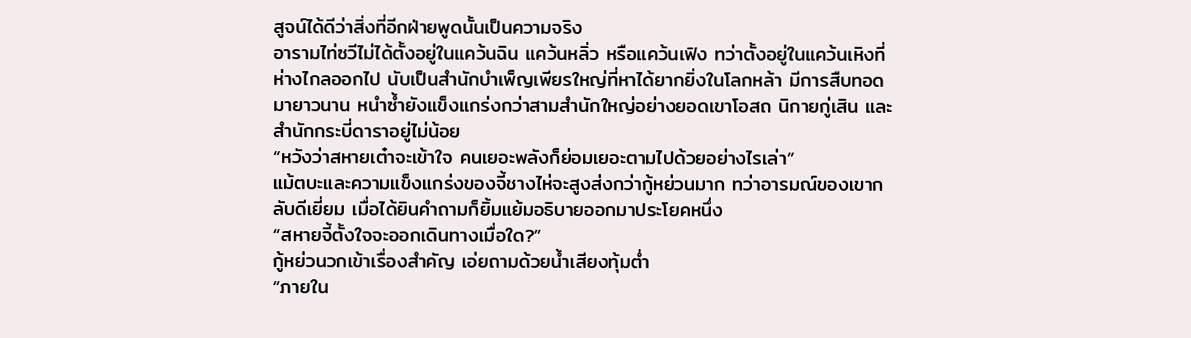สูจน์ได้ดีว่าสิ่งที่อีกฝ่ายพูดนั้นเป็นความจริง
อารามไท่ซวีไม่ได้ตั้งอยู่ในแคว้นฉิน แคว้นหลิ่ว หรือแคว้นเฟิง ทว่าตั้งอยู่ในแคว้นเหิงที่ห่างไกลออกไป นับเป็นสำนักบำเพ็ญเพียรใหญ่ที่หาได้ยากยิ่งในโลกหล้า มีการสืบทอดมายาวนาน หนำซ้ำยังแข็งแกร่งกว่าสามสำนักใหญ่อย่างยอดเขาโอสถ นิกายกู่เสิน และสำนักกระบี่ดาราอยู่ไม่น้อย
“หวังว่าสหายเต๋าจะเข้าใจ คนเยอะพลังก็ย่อมเยอะตามไปด้วยอย่างไรเล่า”
แม้ตบะและความแข็งแกร่งของจี้ชางไห่จะสูงส่งกว่ากู้หย่วนมาก ทว่าอารมณ์ของเขากลับดีเยี่ยม เมื่อได้ยินคำถามก็ยิ้มแย้มอธิบายออกมาประโยคหนึ่ง
“สหายจี้ตั้งใจจะออกเดินทางเมื่อใด?”
กู้หย่วนวกเข้าเรื่องสำคัญ เอ่ยถามด้วยน้ำเสียงทุ้มต่ำ
“ภายใน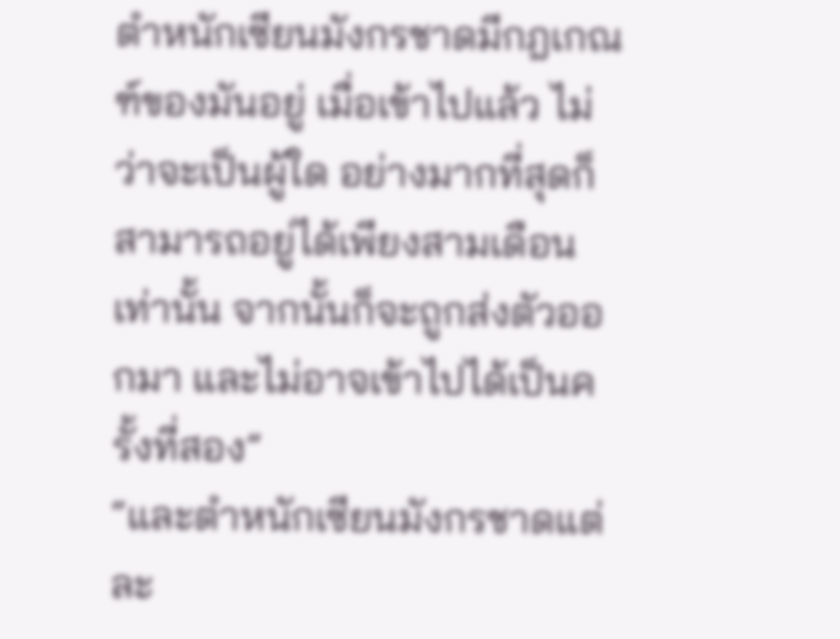ตำหนักเซียนมังกรชาดมีกฎเกณฑ์ของมันอยู่ เมื่อเข้าไปแล้ว ไม่ว่าจะเป็นผู้ใด อย่างมากที่สุดก็สามารถอยู่ได้เพียงสามเดือนเท่านั้น จากนั้นก็จะถูกส่งตัวออกมา และไม่อาจเข้าไปได้เป็นครั้งที่สอง”
“และตำหนักเซียนมังกรชาดแต่ละ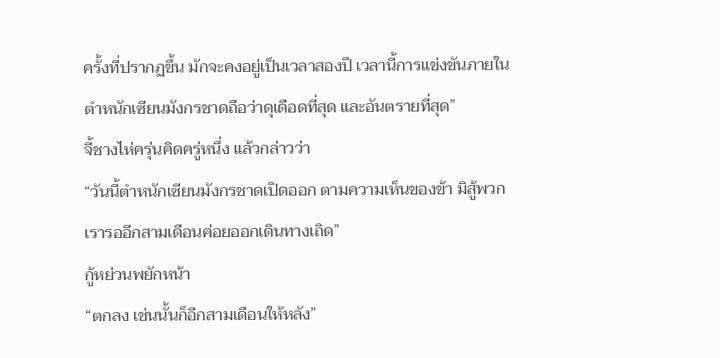ครั้งที่ปรากฏขึ้น มักจะคงอยู่เป็นเวลาสองปี เวลานี้การแข่งขันภายในตำหนักเซียนมังกรชาดถือว่าดุเดือดที่สุด และอันตรายที่สุด”
จี้ชางไห่ครุ่นคิดครู่หนึ่ง แล้วกล่าวว่า
“วันนี้ตำหนักเซียนมังกรชาดเปิดออก ตามความเห็นของข้า มิสู้พวกเรารออีกสามเดือนค่อยออกเดินทางเถิด”
กู้หย่วนพยักหน้า
“ตกลง เช่นนั้นก็อีกสามเดือนให้หลัง”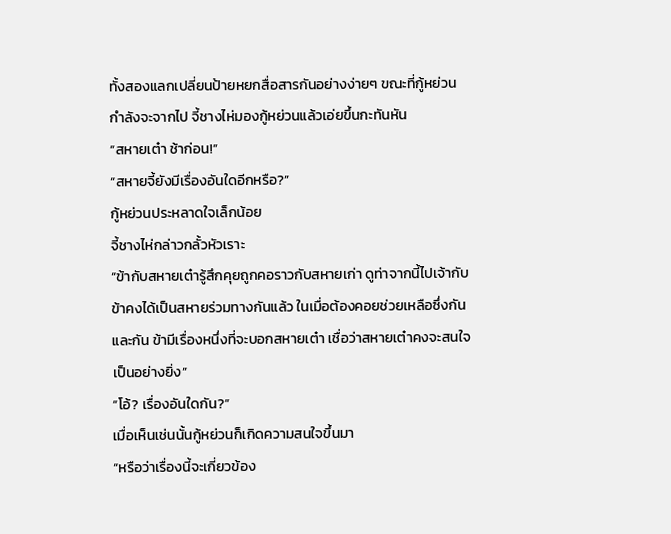ทั้งสองแลกเปลี่ยนป้ายหยกสื่อสารกันอย่างง่ายๆ ขณะที่กู้หย่วนกำลังจะจากไป จี้ชางไห่มองกู้หย่วนแล้วเอ่ยขึ้นกะทันหัน
“สหายเต๋า ช้าก่อน!”
“สหายจี้ยังมีเรื่องอันใดอีกหรือ?”
กู้หย่วนประหลาดใจเล็กน้อย
จี้ชางไห่กล่าวกลั้วหัวเราะ
“ข้ากับสหายเต๋ารู้สึกคุยถูกคอราวกับสหายเก่า ดูท่าจากนี้ไปเจ้ากับข้าคงได้เป็นสหายร่วมทางกันแล้ว ในเมื่อต้องคอยช่วยเหลือซึ่งกันและกัน ข้ามีเรื่องหนึ่งที่จะบอกสหายเต๋า เชื่อว่าสหายเต๋าคงจะสนใจเป็นอย่างยิ่ง”
“โอ้? เรื่องอันใดกัน?”
เมื่อเห็นเช่นนั้นกู้หย่วนก็เกิดความสนใจขึ้นมา
“หรือว่าเรื่องนี้จะเกี่ยวข้อง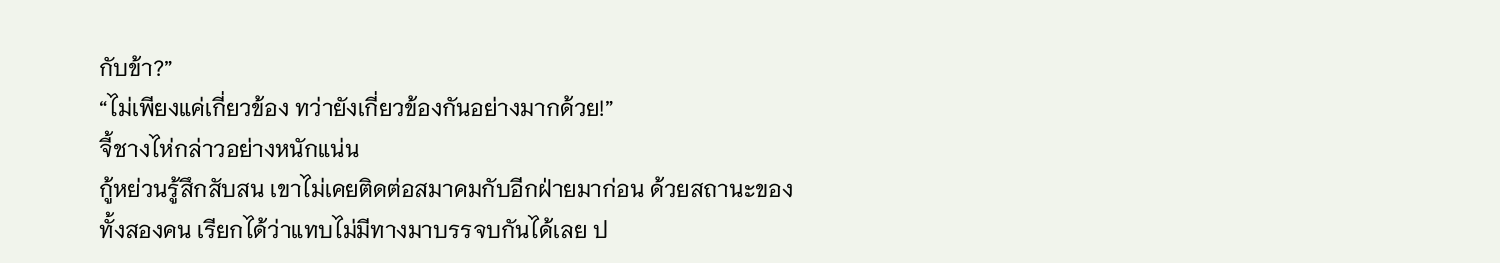กับข้า?”
“ไม่เพียงแค่เกี่ยวข้อง ทว่ายังเกี่ยวข้องกันอย่างมากด้วย!”
จี้ชางไห่กล่าวอย่างหนักแน่น
กู้หย่วนรู้สึกสับสน เขาไม่เคยติดต่อสมาคมกับอีกฝ่ายมาก่อน ด้วยสถานะของทั้งสองคน เรียกได้ว่าแทบไม่มีทางมาบรรจบกันได้เลย ป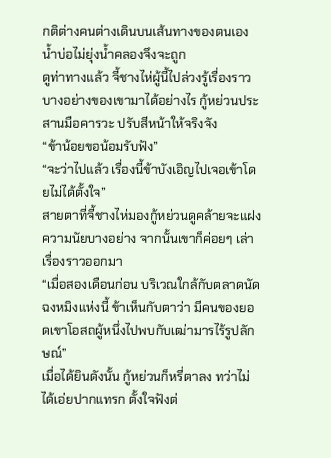กติต่างคนต่างเดินบนเส้นทางของตนเอง น้ำบ่อไม่ยุ่งน้ำคลองจึงจะถูก
ดูท่าทางแล้ว จี้ชางไห่ผู้นี้ไปล่วงรู้เรื่องราวบางอย่างของเขามาได้อย่างไร กู้หย่วนประสานมือคารวะ ปรับสีหน้าให้จริงจัง
“ข้าน้อยขอน้อมรับฟัง”
“จะว่าไปแล้ว เรื่องนี้ข้าบังเอิญไปเจอเข้าโดยไม่ได้ตั้งใจ”
สายตาที่จี้ชางไห่มองกู้หย่วนดูคล้ายจะแฝงความนัยบางอย่าง จากนั้นเขาก็ค่อยๆ เล่าเรื่องราวออกมา
“เมื่อสองเดือนก่อน บริเวณใกล้กับตลาดนัดฉงหมิงแห่งนี้ ข้าเห็นกับตาว่า มีคนของยอดเขาโอสถผู้หนึ่งไปพบกับเฒ่ามารไร้รูปลักษณ์”
เมื่อได้ยินดังนั้น กู้หย่วนก็หรี่ตาลง ทว่าไม่ได้เอ่ยปากแทรก ตั้งใจฟังต่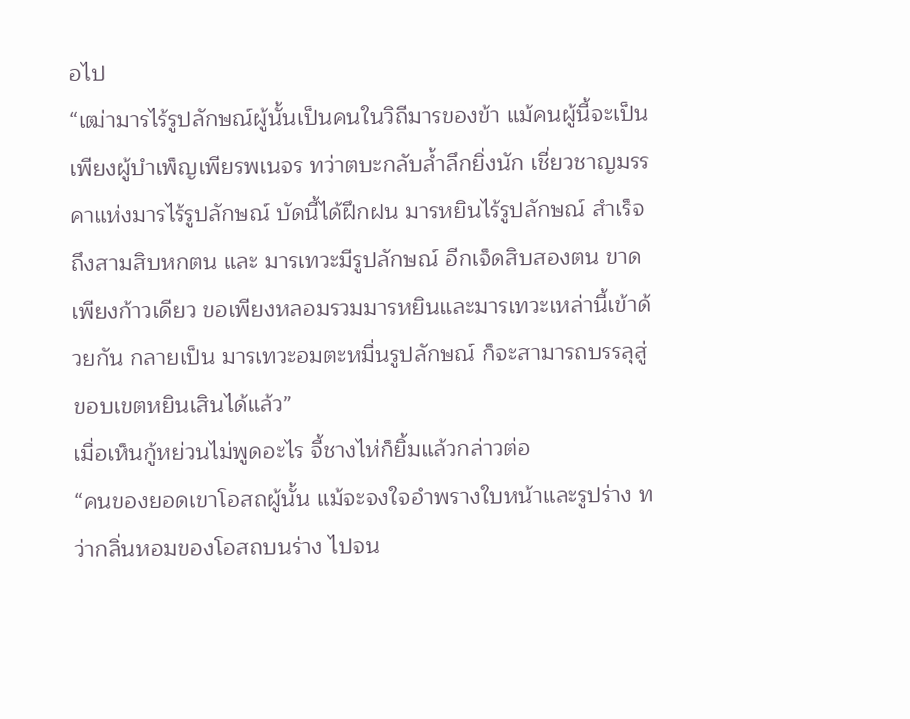อไป
“เฒ่ามารไร้รูปลักษณ์ผู้นั้นเป็นคนในวิถีมารของข้า แม้คนผู้นี้จะเป็นเพียงผู้บำเพ็ญเพียรพเนจร ทว่าตบะกลับล้ำลึกยิ่งนัก เชี่ยวชาญมรรคาแห่งมารไร้รูปลักษณ์ บัดนี้ได้ฝึกฝน มารหยินไร้รูปลักษณ์ สำเร็จถึงสามสิบหกตน และ มารเทวะมีรูปลักษณ์ อีกเจ็ดสิบสองตน ขาดเพียงก้าวเดียว ขอเพียงหลอมรวมมารหยินและมารเทวะเหล่านี้เข้าด้วยกัน กลายเป็น มารเทวะอมตะหมื่นรูปลักษณ์ ก็จะสามารถบรรลุสู่ขอบเขตหยินเสินได้แล้ว”
เมื่อเห็นกู้หย่วนไม่พูดอะไร จี้ชางไห่ก็ยิ้มแล้วกล่าวต่อ
“คนของยอดเขาโอสถผู้นั้น แม้จะจงใจอำพรางใบหน้าและรูปร่าง ทว่ากลิ่นหอมของโอสถบนร่าง ไปจน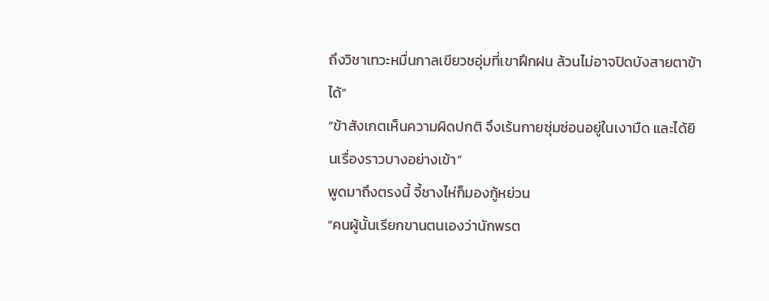ถึงวิชาเทวะหมื่นกาลเขียวชอุ่มที่เขาฝึกฝน ล้วนไม่อาจปิดบังสายตาข้าได้”
“ข้าสังเกตเห็นความผิดปกติ จึงเร้นกายซุ่มซ่อนอยู่ในเงามืด และได้ยินเรื่องราวบางอย่างเข้า”
พูดมาถึงตรงนี้ จี้ชางไห่ก็มองกู้หย่วน
“คนผู้นั้นเรียกขานตนเองว่านักพรต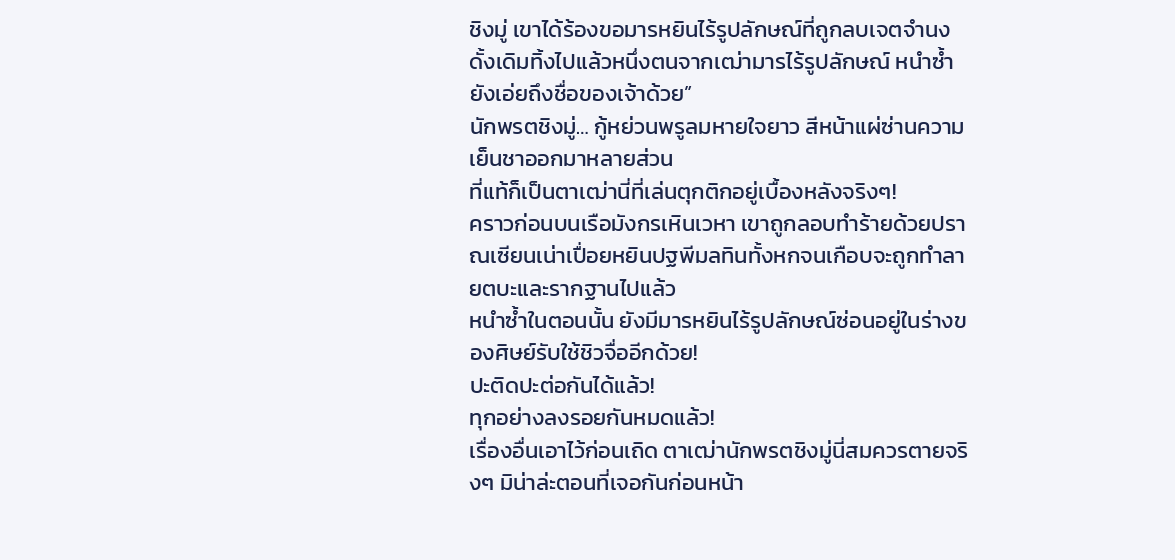ชิงมู่ เขาได้ร้องขอมารหยินไร้รูปลักษณ์ที่ถูกลบเจตจำนงดั้งเดิมทิ้งไปแล้วหนึ่งตนจากเฒ่ามารไร้รูปลักษณ์ หนำซ้ำยังเอ่ยถึงชื่อของเจ้าด้วย”
นักพรตชิงมู่… กู้หย่วนพรูลมหายใจยาว สีหน้าแผ่ซ่านความเย็นชาออกมาหลายส่วน
ที่แท้ก็เป็นตาเฒ่านี่ที่เล่นตุกติกอยู่เบื้องหลังจริงๆ!
คราวก่อนบนเรือมังกรเหินเวหา เขาถูกลอบทำร้ายด้วยปราณเซียนเน่าเปื่อยหยินปฐพีมลทินทั้งหกจนเกือบจะถูกทำลายตบะและรากฐานไปแล้ว
หนำซ้ำในตอนนั้น ยังมีมารหยินไร้รูปลักษณ์ซ่อนอยู่ในร่างของศิษย์รับใช้ชิวจื่ออีกด้วย!
ปะติดปะต่อกันได้แล้ว!
ทุกอย่างลงรอยกันหมดแล้ว!
เรื่องอื่นเอาไว้ก่อนเถิด ตาเฒ่านักพรตชิงมู่นี่สมควรตายจริงๆ มิน่าล่ะตอนที่เจอกันก่อนหน้า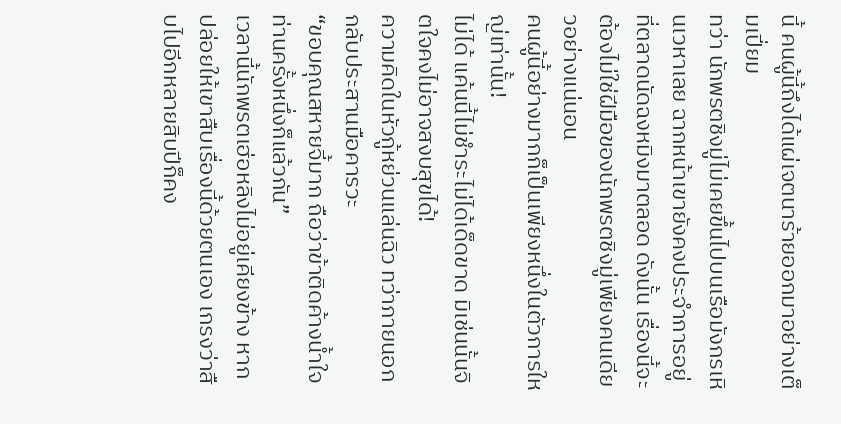นี้ คนผู้นี้ถึงได้แผ่เจตนาร้ายออกมาอย่างเต็มเปี่ยม
ทว่า นักพรตชิงมู่ไม่เคยขึ้นไปบนเรือมังกรเหินเวหาเลย ฉากหน้าเขายังคงประจำการอยู่ที่ตลาดนัดฉงหมิงมาตลอด ดังนั้น เรื่องนี้จะต้องไม่ใช่ฝีมือของนักพรตชิงมู่เพียงคนเดียวอย่างแน่นอน
คนผู้นี้อย่างมากก็เป็นเพียงหนึ่งในตัวการใหญ่เท่านั้น!
ไม่ได้ แค้นนี้ไม่ชำระไม่ได้เด็ดขาด มิเช่นนั้นจิตใจคงไม่อาจสงบสุขได้!
ความคิดในหัวกู้หย่วนแล่นฉิว ทว่าภายนอกกลับประสานมือคารวะ
“ขอบคุณสหายจี้มาก ถือว่าข้าติดค้างน้ำใจท่านครั้งหนึ่งก็แล้วกัน”
เวลานี้นักพรตเฮ่อหลิงไม่อยู่เคียงข้าง หากปล่อยให้เขาสืบเรื่องนี้ด้วยตนเอง เกรงว่าสืบไปอีกหลายสิบปีก็คง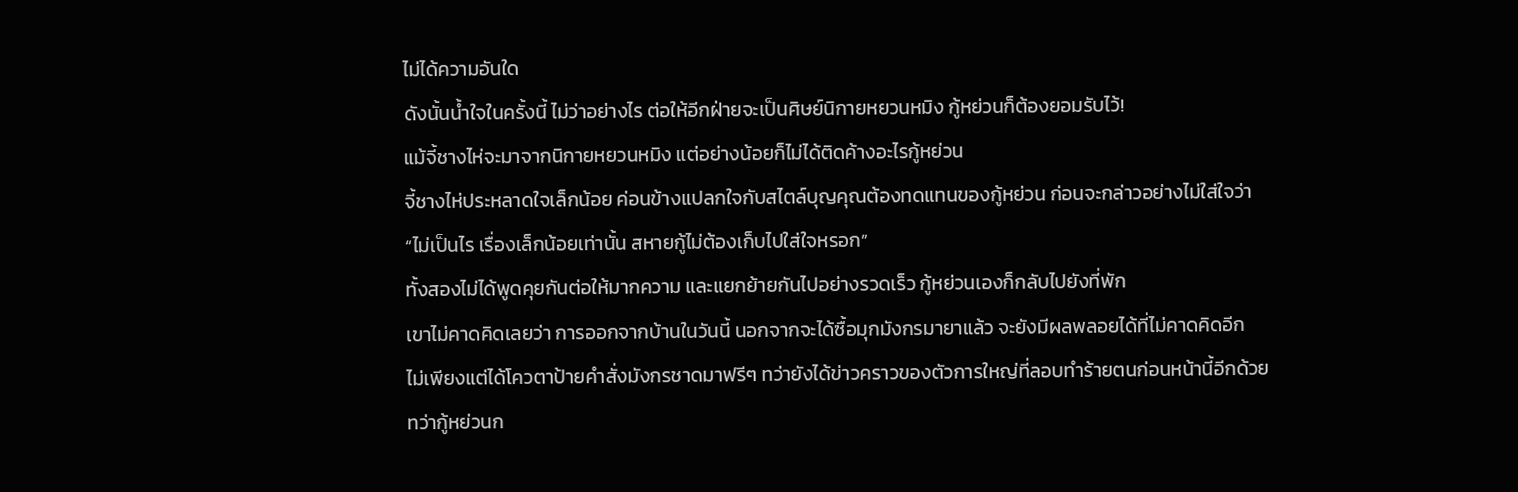ไม่ได้ความอันใด
ดังนั้นน้ำใจในครั้งนี้ ไม่ว่าอย่างไร ต่อให้อีกฝ่ายจะเป็นศิษย์นิกายหยวนหมิง กู้หย่วนก็ต้องยอมรับไว้!
แม้จี้ชางไห่จะมาจากนิกายหยวนหมิง แต่อย่างน้อยก็ไม่ได้ติดค้างอะไรกู้หย่วน
จี้ชางไห่ประหลาดใจเล็กน้อย ค่อนข้างแปลกใจกับสไตล์บุญคุณต้องทดแทนของกู้หย่วน ก่อนจะกล่าวอย่างไม่ใส่ใจว่า
“ไม่เป็นไร เรื่องเล็กน้อยเท่านั้น สหายกู้ไม่ต้องเก็บไปใส่ใจหรอก”
ทั้งสองไม่ได้พูดคุยกันต่อให้มากความ และแยกย้ายกันไปอย่างรวดเร็ว กู้หย่วนเองก็กลับไปยังที่พัก
เขาไม่คาดคิดเลยว่า การออกจากบ้านในวันนี้ นอกจากจะได้ซื้อมุกมังกรมายาแล้ว จะยังมีผลพลอยได้ที่ไม่คาดคิดอีก
ไม่เพียงแต่ได้โควตาป้ายคำสั่งมังกรชาดมาฟรีๆ ทว่ายังได้ข่าวคราวของตัวการใหญ่ที่ลอบทำร้ายตนก่อนหน้านี้อีกด้วย
ทว่ากู้หย่วนก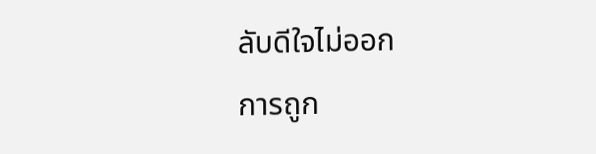ลับดีใจไม่ออก
การถูก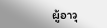ผู้อาวุ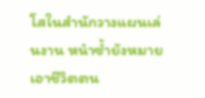โสในสำนักวางแผนเล่นงาน หนำซ้ำยังหมายเอาชีวิตตน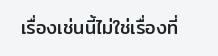เรื่องเช่นนี้ไม่ใช่เรื่องที่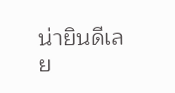น่ายินดีเลย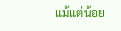แม้แต่น้อย